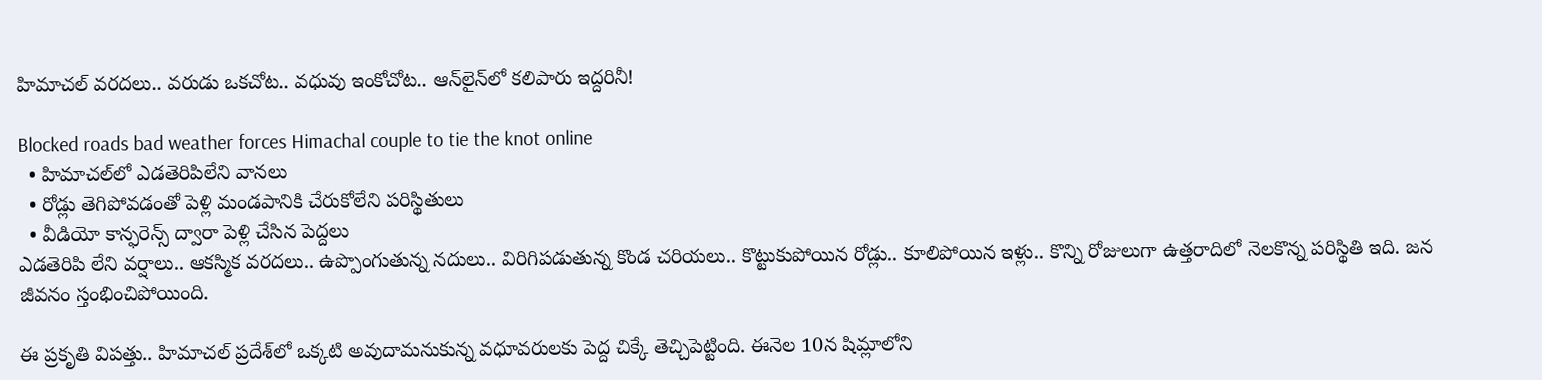హిమాచల్ వరదలు.. వరుడు ఒకచోట.. వధువు ఇంకోచోట.. ఆన్‌లైన్‌లో కలిపారు ఇద్దరినీ!

Blocked roads bad weather forces Himachal couple to tie the knot online
  • హిమాచల్‌లో ఎడతెరిపిలేని వానలు
  • రోడ్లు తెగిపోవడంతో పెళ్లి మండపానికి చేరుకోలేని పరిస్థితులు
  • వీడియో కాన్ఫరెన్స్‌ ద్వారా పెళ్లి చేసిన పెద్దలు
ఎడతెరిపి లేని వర్షాలు.. ఆకస్మిక వరదలు.. ఉప్పొంగుతున్న నదులు.. విరిగిపడుతున్న కొండ చరియలు.. కొట్టుకుపోయిన రోడ్లు.. కూలిపోయిన ఇళ్లు.. కొన్ని రోజులుగా ఉత్తరాదిలో నెలకొన్న పరిస్థితి ఇది. జన జీవనం స్తంభించిపోయింది.

ఈ ప్రకృతి విపత్తు.. హిమాచల్‌ ప్రదేశ్‌లో ఒక్కటి అవుదామనుకున్న వధూవరులకు పెద్ద చిక్కే తెచ్చిపెట్టింది. ఈనెల 10న షిమ్లాలోని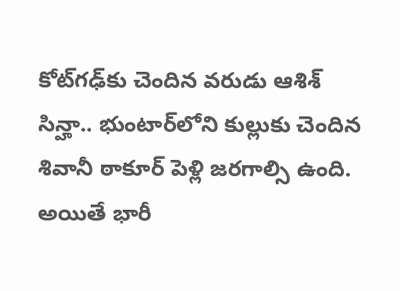కోట్‌గఢ్‌కు చెందిన వరుడు ఆశిశ్ సిన్హా.. భుంటార్‌‌లోని కుల్లుకు చెందిన శివానీ ఠాకూర్‌‌ పెళ్లి జరగాల్సి ఉంది. అయితే భారీ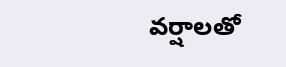వర్షాలతో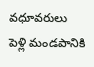వధూవరులు పెళ్లి మండపానికి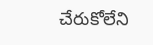చేరుకోలేని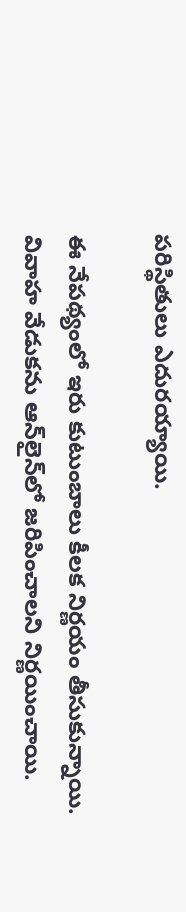పరిస్థితులు ఎదురయ్యాయి.

ఈ నేపథ్యంలో ఇరు కుటుంబాలు కీలక నిర్ణయం తీసుకున్నాయి. వివాహ వేడుకను ఆన్‌లైన్‌లో జరిపించాలని నిర్ణయించాయి.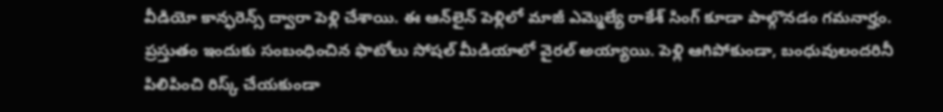వీడియో కాన్ఫరెన్స్ ద్వారా పెళ్లి చేశాయి. ఈ ఆన్‌లైన్‌ పెళ్లిలో మాజీ ఎమ్మెల్యే రాకేశ్ సింగ్‌ కూడా పాల్గొనడం గమనార్హం. ప్రస్తుతం ఇందుకు సంబంధించిన ఫొటోలు సోషల్ మీడియాలో వైరల్ అయ్యాయి. పెళ్లి ఆగిపోకుండా, బంధువులందరినీ పిలిపించి రిస్క్ చేయకుండా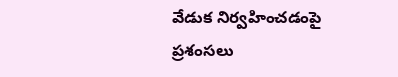వేడుక నిర్వహించడంపై ప్రశంసలు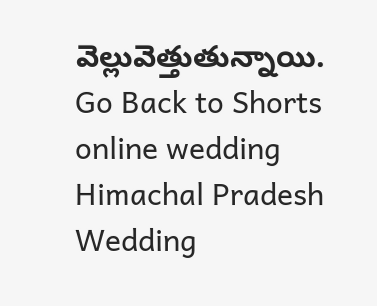వెల్లువెత్తుతున్నాయి.
Go Back to Shorts
online wedding
Himachal Pradesh
Wedding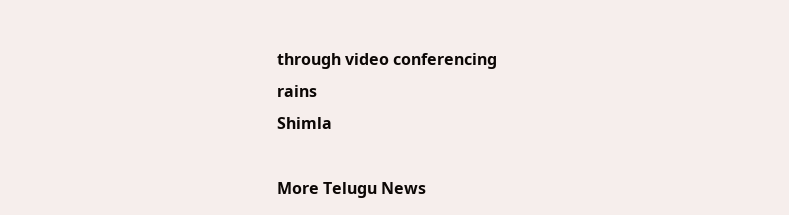through video conferencing
rains
Shimla

More Telugu News